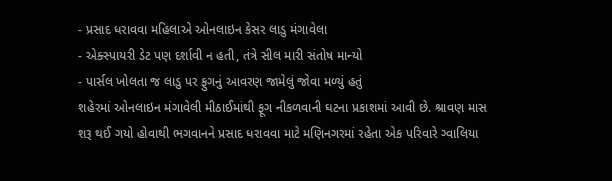- પ્રસાદ ધરાવવા મહિલાએ ઓનલાઇન કેસર લાડુ મંગાવેલા
- એક્સ્પાયરી ડેટ પણ દર્શાવી ન હતી, તંત્રે સીલ મારી સંતોષ માન્યો
- પાર્સલ ખોલતા જ લાડુ પર ફુગનું આવરણ જામેલું જોવા મળ્યું હતું
શહેરમાં ઓનલાઇન મંગાવેલી મીઠાઈમાંથી ફૂગ નીકળવાની ઘટના પ્રકાશમાં આવી છે. શ્રાવણ માસ શરૂ થઈ ગયો હોવાથી ભગવાનને પ્રસાદ ધરાવવા માટે મણિનગરમાં રહેતા એક પરિવારે ગ્વાલિયા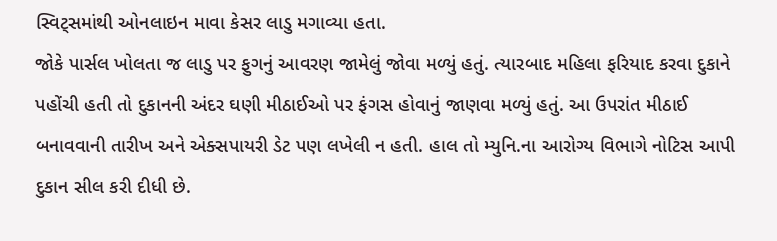સ્વિટ્સમાંથી ઓનલાઇન માવા કેસર લાડુ મગાવ્યા હતા.
જોકે પાર્સલ ખોલતા જ લાડુ પર ફુગનું આવરણ જામેલું જોવા મળ્યું હતું. ત્યારબાદ મહિલા ફરિયાદ કરવા દુકાને પહોંચી હતી તો દુકાનની અંદર ઘણી મીઠાઈઓ પર ફંગસ હોવાનું જાણવા મળ્યું હતું. આ ઉપરાંત મીઠાઈ બનાવવાની તારીખ અને એક્સપાયરી ડેટ પણ લખેલી ન હતી. હાલ તો મ્યુનિ.ના આરોગ્ય વિભાગે નોટિસ આપી દુકાન સીલ કરી દીધી છે.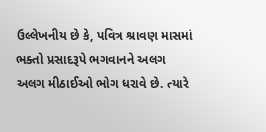ઉલ્લેખનીય છે કે, પવિત્ર શ્રાવણ માસમાં ભક્તો પ્રસાદરૂપે ભગવાનને અલગ અલગ મીઠાઈઓ ભોગ ધરાવે છે. ત્યારે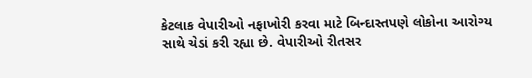કેટલાક વેપારીઓ નફાખોરી કરવા માટે બિન્દાસ્તપણે લોકોના આરોગ્ય સાથે ચેડાં કરી રહ્યા છે. વેપારીઓ રીતસર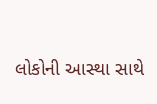લોકોની આસ્થા સાથે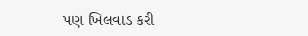પણ ખિલવાડ કરી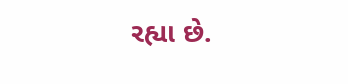રહ્યા છે.